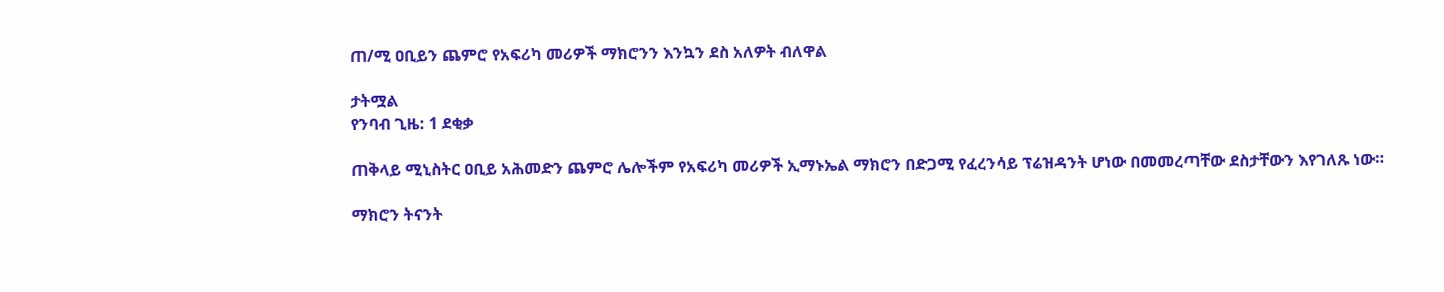ጠ/ሚ ዐቢይን ጨምሮ የአፍሪካ መሪዎች ማክሮንን እንኳን ደስ አለዎት ብለዋል

ታትሟል
የንባብ ጊዜ: 1 ደቂቃ

ጠቅላይ ሚኒስትር ዐቢይ አሕመድን ጨምሮ ሌሎችም የአፍሪካ መሪዎች ኢማኑኤል ማክሮን በድጋሚ የፈረንሳይ ፕሬዝዳንት ሆነው በመመረጣቸው ደስታቸውን እየገለጹ ነው።

ማክሮን ትናንት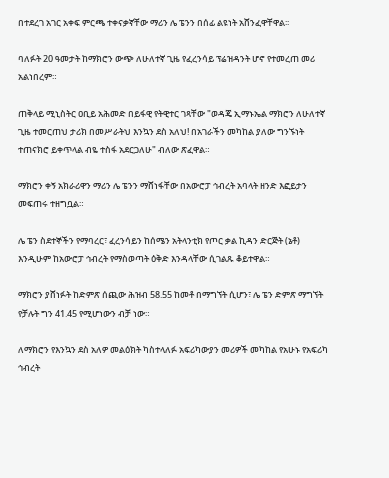በተደረገ አገር አቀፍ ምርጫ ተቀናቃኛቸው ማሪን ሌ ፔንን በሰፊ ልዩነት አሸንፈዋቸዋል፡፡

ባለፉት 20 ዓመታት ከማክሮን ውጭ ለሁለተኛ ጊዜ የፈረንሳይ ፕሬዝዳንት ሆኖ የተመረጠ መሪ አልነበረም።

ጠቅላይ ሚኒስትር ዐቢይ አሕመድ በይፋዊ የትዊተር ገጻቸው "ወዳጄ ኢማኑኤል ማክሮን ለሁለተኛ ጊዜ ተመርጠህ ታሪክ በመሥራትህ እንኳን ደስ አለህ! በአገራችን መካከል ያለው ግንኙነት ተጠናክሮ ይቀጥላል ብዬ ተስፋ አደርጋለሁ" ብለው ጽፈዋል።

ማክሮን ቀኝ አክራሪዋን ማሪን ሌ ፔንን ማሸነፋቸው በአውሮፓ ኅብረት አባላት ዘንድ እፎይታን መፍጠሩ ተዘግቧል።

ሌ ፔን ስደተኞችን የማባረር፣ ፈረንሳይን ከሰሜን አትላንቲክ የጦር ቃል ኪዳን ድርጅት (ኔቶ) እንዲሁም ከአውሮፓ ኅብረት የማስወጣት ዕቅድ እንዳላቸው ሲገልጹ ቆይተዋል።

ማክሮን ያሸነፉት ከድምጽ ሰጪው ሕዝብ 58.55 ከመቶ በማግኘት ሲሆን፣ ሌ ፔን ድምጽ ማግኘት የቻሉት ግን 41.45 የሚሆነውን ብቻ ነው።

ለማክሮን የእንኳን ደስ አለዎ መልዕክት ካስተላለፉ አፍሪካውያን መሪዎች መካከል የአሁኑ የአፍሪካ ኅብረት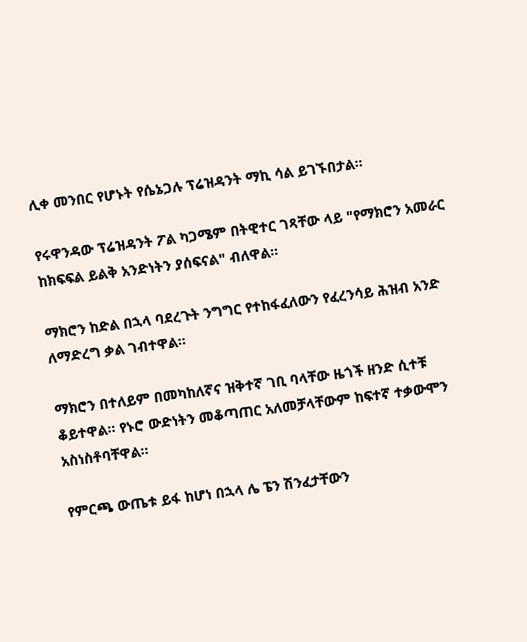ሊቀ መንበር የሆኑት የሴኔጋሉ ፕሬዝዳንት ማኪ ሳል ይገኙበታል።

የሩዋንዳው ፕሬዝዳንት ፖል ካጋሜም በትዊተር ገጻቸው ላይ "የማክሮን አመራር ከክፍፍል ይልቅ አንድነትን ያሰፍናል" ብለዋል።

ማክሮን ከድል በኋላ ባደረጉት ንግግር የተከፋፈለውን የፈረንሳይ ሕዝብ አንድ ለማድረግ ቃል ገብተዋል፡፡

ማክሮን በተለይም በመካከለኛና ዝቅተኛ ገቢ ባላቸው ዜጎች ዘንድ ሲተቹ ቆይተዋል። የኑሮ ውድነትን መቆጣጠር አለመቻላቸውም ከፍተኛ ተቃውሞን አስነስቶባቸዋል፡፡

የምርጫ ውጤቱ ይፋ ከሆነ በኋላ ሌ ፔን ሽንፈታቸውን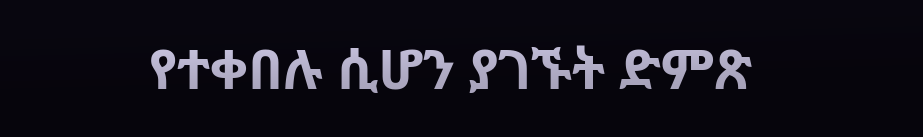የተቀበሉ ሲሆን ያገኙት ድምጽ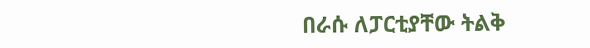በራሱ ለፓርቲያቸው ትልቅ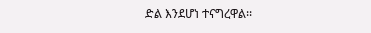ድል እንደሆነ ተናግረዋል፡፡